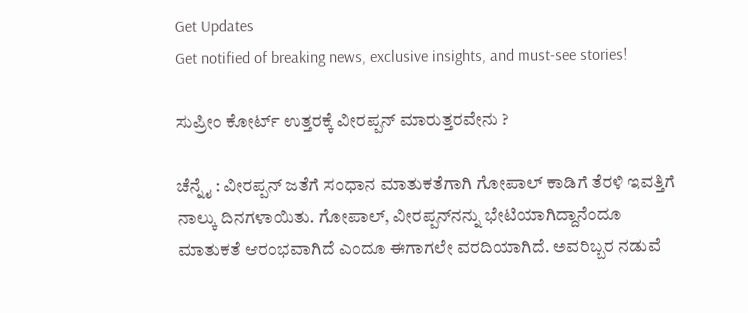Get Updates
Get notified of breaking news, exclusive insights, and must-see stories!

ಸುಪ್ರೀಂ ಕೋರ್ಟ್‌ ಉತ್ತರಕ್ಕೆ ವೀರಪ್ಪನ್‌ ಮಾರುತ್ತರವೇನು ?

ಚೆನ್ನೈ : ವೀರಪ್ಪನ್‌ ಜತೆಗೆ ಸಂಧಾನ ಮಾತುಕತೆಗಾಗಿ ಗೋಪಾಲ್‌ ಕಾಡಿಗೆ ತೆರಳಿ ಇವತ್ತಿಗೆ ನಾಲ್ಕು ದಿನಗಳಾಯಿತು. ಗೋಪಾಲ್‌, ವೀರಪ್ಪನ್‌ನನ್ನು ಭೇಟಿಯಾಗಿದ್ದಾನೆಂದೂ ಮಾತುಕತೆ ಆರಂಭವಾಗಿದೆ ಎಂದೂ ಈಗಾಗಲೇ ವರದಿಯಾಗಿದೆ. ಅವರಿಬ್ಬರ ನಡುವೆ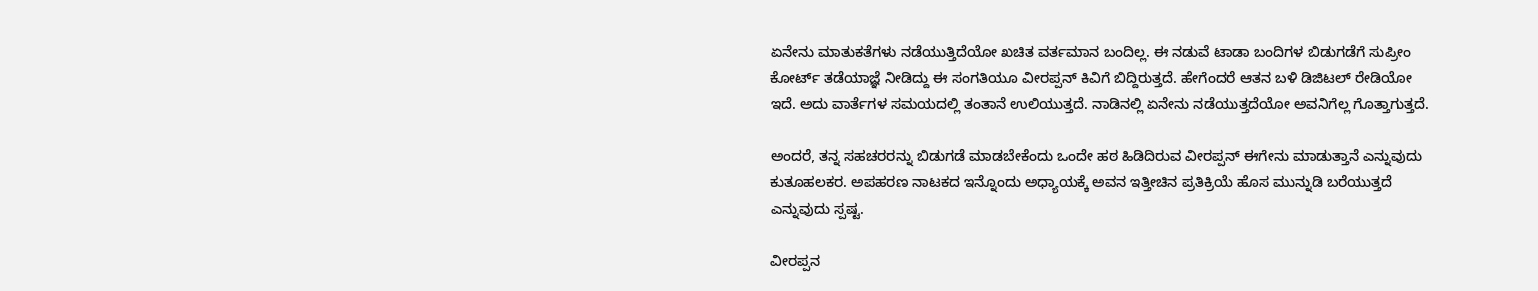ಏನೇನು ಮಾತುಕತೆಗಳು ನಡೆಯುತ್ತಿದೆಯೋ ಖಚಿತ ವರ್ತಮಾನ ಬಂದಿಲ್ಲ. ಈ ನಡುವೆ ಟಾಡಾ ಬಂದಿಗಳ ಬಿಡುಗಡೆಗೆ ಸುಪ್ರೀಂ ಕೋರ್ಟ್‌ ತಡೆಯಾಜ್ಞೆ ನೀಡಿದ್ದು ಈ ಸಂಗತಿಯೂ ವೀರಪ್ಪನ್‌ ಕಿವಿಗೆ ಬಿದ್ದಿರುತ್ತದೆ. ಹೇಗೆಂದರೆ ಆತನ ಬಳಿ ಡಿಜಿಟಲ್‌ ರೇಡಿಯೋ ಇದೆ. ಅದು ವಾರ್ತೆಗಳ ಸಮಯದಲ್ಲಿ ತಂತಾನೆ ಉಲಿಯುತ್ತದೆ. ನಾಡಿನಲ್ಲಿ ಏನೇನು ನಡೆಯುತ್ತದೆಯೋ ಅವನಿಗೆಲ್ಲ ಗೊತ್ತಾಗುತ್ತದೆ.

ಅಂದರೆ, ತನ್ನ ಸಹಚರರನ್ನು ಬಿಡುಗಡೆ ಮಾಡಬೇಕೆಂದು ಒಂದೇ ಹಠ ಹಿಡಿದಿರುವ ವೀರಪ್ಪನ್‌ ಈಗೇನು ಮಾಡುತ್ತಾನೆ ಎನ್ನುವುದು ಕುತೂಹಲಕರ. ಅಪಹರಣ ನಾಟಕದ ಇನ್ನೊಂದು ಅಧ್ಯಾಯಕ್ಕೆ ಅವನ ಇತ್ತೀಚಿನ ಪ್ರತಿಕ್ರಿಯೆ ಹೊಸ ಮುನ್ನುಡಿ ಬರೆಯುತ್ತದೆ ಎನ್ನುವುದು ಸ್ಪಷ್ಟ.

ವೀರಪ್ಪನ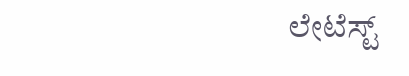ಲೇಟೆಸ್ಟ್‌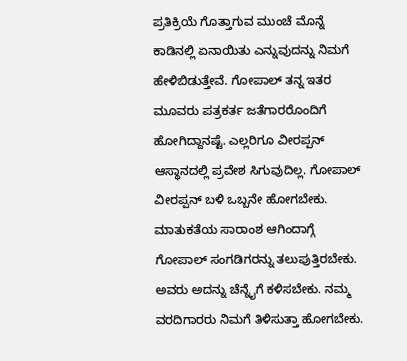ಪ್ರತಿಕ್ರಿಯೆ ಗೊತ್ತಾಗುವ ಮುಂಚೆ ಮೊನ್ನೆ ಕಾಡಿನಲ್ಲಿ ಏನಾಯಿತು ಎನ್ನುವುದನ್ನು ನಿಮಗೆ ಹೇಳಿಬಿಡುತ್ತೇವೆ. ಗೋಪಾಲ್‌ ತನ್ನ ಇತರ ಮೂವರು ಪತ್ರಕರ್ತ ಜತೆಗಾರರೊಂದಿಗೆ ಹೋಗಿದ್ದಾನಷ್ಟೆ. ಎಲ್ಲರಿಗೂ ವೀರಪ್ಪನ್‌ ಆಸ್ಥಾನದಲ್ಲಿ ಪ್ರವೇಶ ಸಿಗುವುದಿಲ್ಲ. ಗೋಪಾಲ್‌ ವೀರಪ್ಪನ್‌ ಬಳಿ ಒಬ್ಬನೇ ಹೋಗಬೇಕು. ಮಾತುಕತೆಯ ಸಾರಾಂಶ ಆಗಿಂದಾಗ್ಗೆ ಗೋಪಾಲ್‌ ಸಂಗಡಿಗರನ್ನು ತಲುಪುತ್ತಿರಬೇಕು. ಅವರು ಅದನ್ನು ಚೆನ್ನೈಗೆ ಕಳಿಸಬೇಕು. ನಮ್ಮ ವರದಿಗಾರರು ನಿಮಗೆ ತಿಳಿಸುತ್ತಾ ಹೋಗಬೇಕು.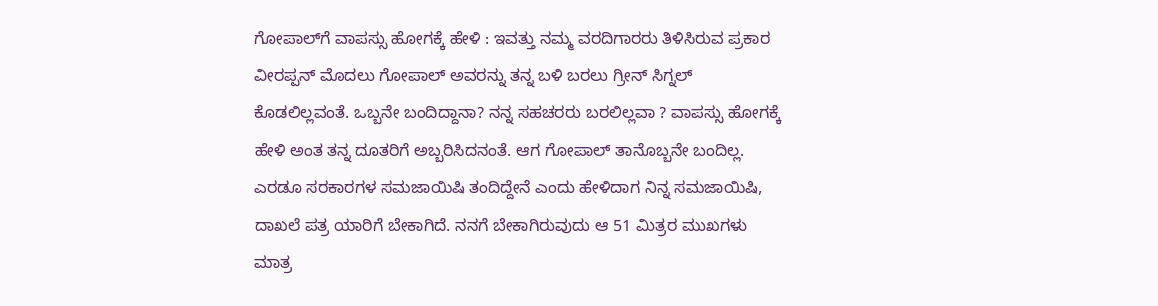ಗೋಪಾಲ್‌ಗೆ ವಾಪಸ್ಸು ಹೋಗಕ್ಕೆ ಹೇಳಿ : ಇವತ್ತು ನಮ್ಮ ವರದಿಗಾರರು ತಿಳಿಸಿರುವ ಪ್ರಕಾರ ವೀರಪ್ಪನ್‌ ಮೊದಲು ಗೋಪಾಲ್‌ ಅವರನ್ನು ತನ್ನ ಬಳಿ ಬರಲು ಗ್ರೀನ್‌ ಸಿಗ್ನಲ್‌ ಕೊಡಲಿಲ್ಲವಂತೆ. ಒಬ್ಬನೇ ಬಂದಿದ್ದಾನಾ? ನನ್ನ ಸಹಚರರು ಬರಲಿಲ್ಲವಾ ? ವಾಪಸ್ಸು ಹೋಗಕ್ಕೆ ಹೇಳಿ ಅಂತ ತನ್ನ ದೂತರಿಗೆ ಅಬ್ಬರಿಸಿದನಂತೆ. ಆಗ ಗೋಪಾಲ್‌ ತಾನೊಬ್ಬನೇ ಬಂದಿಲ್ಲ. ಎರಡೂ ಸರಕಾರಗಳ ಸಮಜಾಯಿಷಿ ತಂದಿದ್ದೇನೆ ಎಂದು ಹೇಳಿದಾಗ ನಿನ್ನ ಸಮಜಾಯಿಷಿ, ದಾಖಲೆ ಪತ್ರ ಯಾರಿಗೆ ಬೇಕಾಗಿದೆ. ನನಗೆ ಬೇಕಾಗಿರುವುದು ಆ 51 ಮಿತ್ರರ ಮುಖಗಳು ಮಾತ್ರ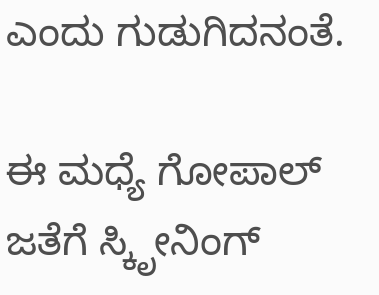ಎಂದು ಗುಡುಗಿದನಂತೆ.

ಈ ಮಧ್ಯೆ ಗೋಪಾಲ್‌ ಜತೆಗೆ ಸ್ಕಿೃೕನಿಂಗ್‌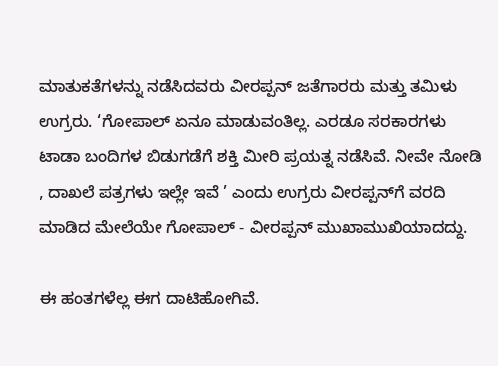ಮಾತುಕತೆಗಳನ್ನು ನಡೆಸಿದವರು ವೀರಪ್ಪನ್‌ ಜತೆಗಾರರು ಮತ್ತು ತಮಿಳು ಉಗ್ರರು. ‘ಗೋಪಾಲ್‌ ಏನೂ ಮಾಡುವಂತಿಲ್ಲ. ಎರಡೂ ಸರಕಾರಗಳು ಟಾಡಾ ಬಂದಿಗಳ ಬಿಡುಗಡೆಗೆ ಶಕ್ತಿ ಮೀರಿ ಪ್ರಯತ್ನ ನಡೆಸಿವೆ. ನೀವೇ ನೋಡಿ , ದಾಖಲೆ ಪತ್ರಗಳು ಇಲ್ಲೇ ಇವೆ ’ ಎಂದು ಉಗ್ರರು ವೀರಪ್ಪನ್‌ಗೆ ವರದಿ ಮಾಡಿದ ಮೇಲೆಯೇ ಗೋಪಾಲ್‌ - ವೀರಪ್ಪನ್‌ ಮುಖಾಮುಖಿಯಾದದ್ದು.

ಈ ಹಂತಗಳೆಲ್ಲ ಈಗ ದಾಟಿಹೋಗಿವೆ.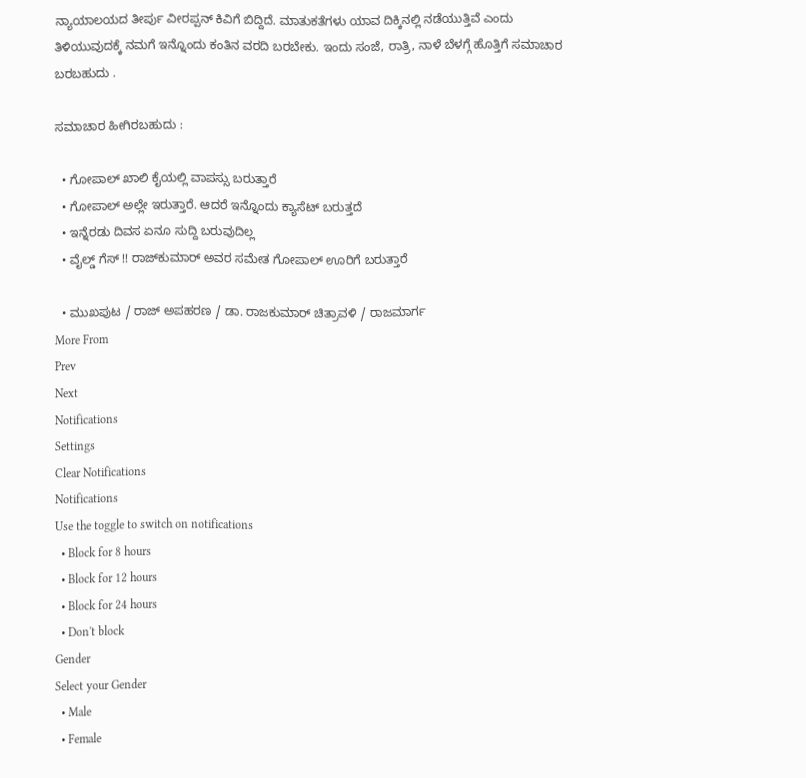ನ್ಯಾಯಾಲಯದ ತೀರ್ಪು ವೀರಪ್ಪನ್‌ ಕಿವಿಗೆ ಬಿದ್ದಿದೆ. ಮಾತುಕತೆಗಳು ಯಾವ ದಿಕ್ಕಿನಲ್ಲಿ ನಡೆಯುತ್ತಿವೆ ಎಂದು ತಿಳಿಯುವುದಕ್ಕೆ ನಮಗೆ ಇನ್ನೊಂದು ಕಂತಿನ ವರದಿ ಬರಬೇಕು. ಇಂದು ಸಂಜೆ, ರಾತ್ರಿ, ನಾಳೆ ಬೆಳಗ್ಗೆ ಹೊತ್ತಿಗೆ ಸಮಾಚಾರ ಬರಬಹುದು .

ಸಮಾಚಾರ ಹೀಗಿರಬಹುದು :

  • ಗೋಪಾಲ್‌ ಖಾಲಿ ಕೈಯಲ್ಲಿ ವಾಪಸ್ಸು ಬರುತ್ತಾರೆ
  • ಗೋಪಾಲ್‌ ಅಲ್ಲೇ ಇರುತ್ತಾರೆ. ಆದರೆ ಇನ್ನೊಂದು ಕ್ಯಾಸೆಟ್‌ ಬರುತ್ತದೆ
  • ಇನ್ನೆರಡು ದಿವಸ ಏನೂ ಸುದ್ದಿ ಬರುವುದಿಲ್ಲ
  • ವೈಲ್ಡ್‌ ಗೆಸ್‌ !! ರಾಜ್‌ಕುಮಾರ್‌ ಅವರ ಸಮೇತ ಗೋಪಾಲ್‌ ಊರಿಗೆ ಬರುತ್ತಾರೆ

  • ಮುಖಪುಟ / ರಾಜ್‌ ಅಪಹರಣ / ಡಾ. ರಾಜಕುಮಾರ್‌ ಚಿತ್ರಾವಳಿ / ರಾಜಮಾರ್ಗ
More From
Prev
Next
Notifications
Settings
Clear Notifications
Notifications
Use the toggle to switch on notifications
  • Block for 8 hours
  • Block for 12 hours
  • Block for 24 hours
  • Don't block
Gender
Select your Gender
  • Male
  • Female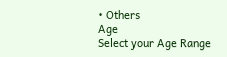• Others
Age
Select your Age Range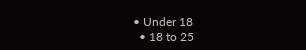• Under 18
  • 18 to 25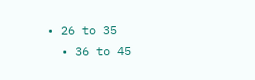• 26 to 35
  • 36 to 45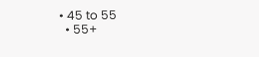• 45 to 55
  • 55+